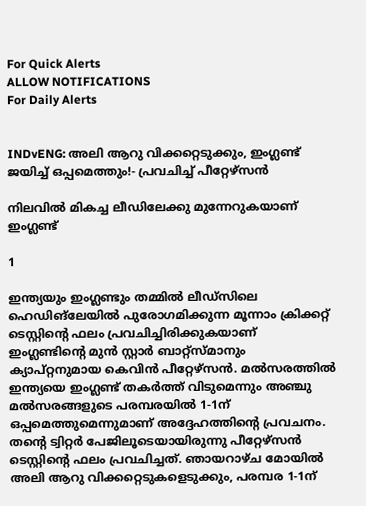For Quick Alerts
ALLOW NOTIFICATIONS
For Daily Alerts


INDvENG: അലി ആറു വിക്കറ്റെടുക്കും, ഇംഗ്ലണ്ട് ജയിച്ച് ഒപ്പമെത്തും!- പ്രവചിച്ച് പീറ്റേഴ്‌സന്‍

നിലവില്‍ മികച്ച ലീഡിലേക്കു മുന്നേറുകയാണ് ഇംഗ്ലണ്ട്

1

ഇന്ത്യയും ഇംഗ്ലണ്ടും തമ്മില്‍ ലീഡ്‌സിലെ ഹെഡിങ്‌ലേയില്‍ പുരോഗമിക്കുന്ന മൂന്നാം ക്രിക്കറ്റ് ടെസ്റ്റിന്റെ ഫലം പ്രവചിച്ചിരിക്കുകയാണ് ഇംഗ്ലണ്ടിന്റെ മുന്‍ സ്റ്റാര്‍ ബാറ്റ്‌സ്മാനും ക്യാപ്റ്റനുമായ കെവിന്‍ പീറ്റേഴ്‌സന്‍. മല്‍സരത്തില്‍ ഇന്ത്യയെ ഇംഗ്ലണ്ട് തകര്‍ത്ത് വിടുമെന്നും അഞ്ചു മല്‍സരങ്ങളുടെ പരമ്പരയില്‍ 1-1ന് ഒപ്പമെത്തുമെന്നുമാണ് അദ്ദേഹത്തിന്റെ പ്രവചനം. തന്റെ ട്വിറ്റര്‍ പേജിലൂടെയായിരുന്നു പീറ്റേഴ്‌സന്‍ ടെസ്റ്റിന്റെ ഫലം പ്രവചിച്ചത്. ഞായറാഴ്ച മോയില്‍ അലി ആറു വിക്കറ്റെടുകളെടുക്കും, പരമ്പര 1-1ന്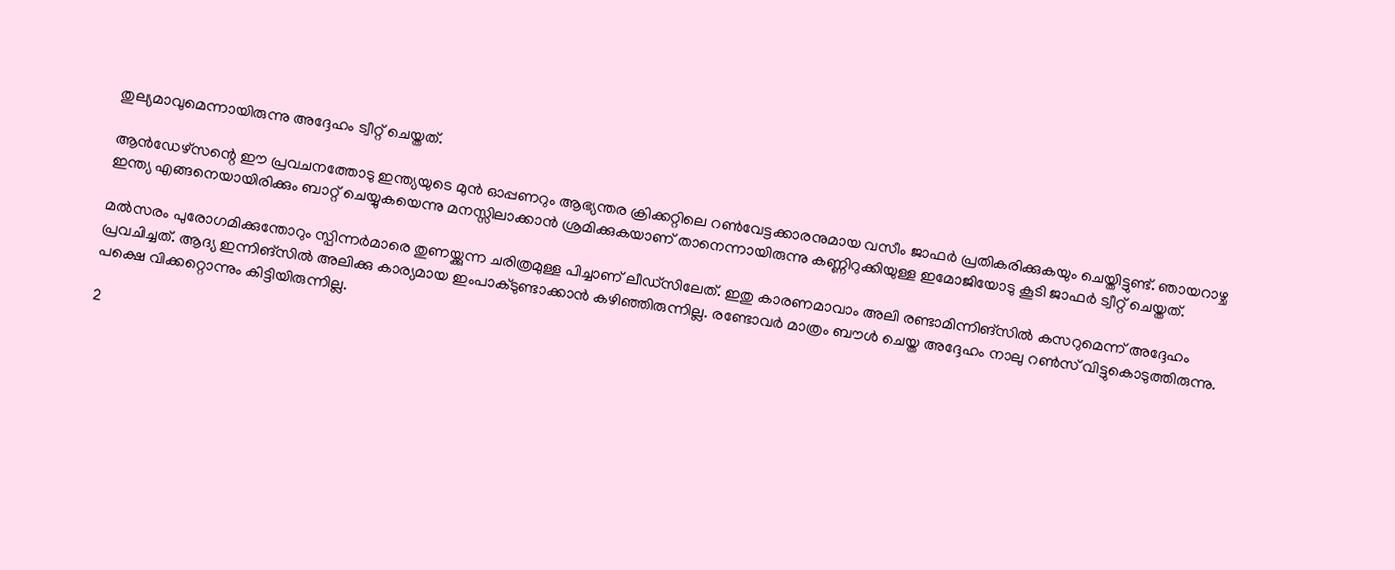തുല്യമാവുമെന്നായിരുന്നു അദ്ദേഹം ട്വീറ്റ് ചെയ്തത്.

ആന്‍ഡേഴ്‌സന്റെ ഈ പ്രവചനത്തോടു ഇന്ത്യയുടെ മുന്‍ ഓപ്പണറും ആഭ്യന്തര ക്രിക്കറ്റിലെ റണ്‍വേട്ടക്കാരനുമായ വസീം ജാഫര്‍ പ്രതികരിക്കുകയും ചെയ്തിട്ടുണ്ട്. ഞായറാഴ്ച ഇന്ത്യ എങ്ങനെയായിരിക്കും ബാറ്റ് ചെയ്യുകയെന്നു മനസ്സിലാക്കാന്‍ ശ്രമിക്കുകയാണ് താനെന്നായിരുന്നു കണ്ണിറുക്കിയുള്ള ഇമോജിയോടു കൂടി ജാഫര്‍ ട്വീറ്റ് ചെയ്തത്.

മല്‍സരം പുരോഗമിക്കുന്തോറും സ്പിന്നര്‍മാരെ തുണയ്ക്കുന്ന ചരിത്രമുള്ള പിച്ചാണ് ലീഡ്‌സിലേത്. ഇതു കാരണമാവാം അലി രണ്ടാമിന്നിങ്‌സില്‍ കസറുമെന്ന് അദ്ദേഹം പ്രവചിച്ചത്. ആദ്യ ഇന്നിങ്‌സില്‍ അലിക്കു കാര്യമായ ഇംപാക്ടുണ്ടാക്കാന്‍ കഴിഞ്ഞിരുന്നില്ല. രണ്ടോവര്‍ മാത്രം ബൗള്‍ ചെയ്ത അദ്ദേഹം നാലു റണ്‍സ് വിട്ടുകൊടുത്തിരുന്നു. പക്ഷെ വിക്കറ്റൊന്നും കിട്ടിയിരുന്നില്ല.

2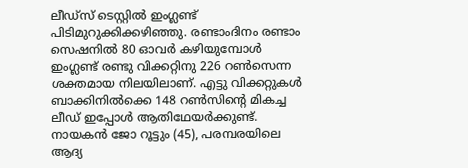ലീഡ്‌സ് ടെസ്റ്റില്‍ ഇംഗ്ലണ്ട് പിടിമുറുക്കിക്കഴിഞ്ഞു. രണ്ടാംദിനം രണ്ടാം സെഷനില്‍ 80 ഓവര്‍ കഴിയുമ്പോള്‍ ഇംഗ്ലണ്ട് രണ്ടു വിക്കറ്റിനു 226 റണ്‍സെന്ന ശക്തമായ നിലയിലാണ്. എട്ടു വിക്കറ്റുകള്‍ ബാക്കിനില്‍ക്കെ 148 റണ്‍സിന്റെ മികച്ച ലീഡ് ഇപ്പോള്‍ ആതിഥേയര്‍ക്കുണ്ട്. നായകന്‍ ജോ റൂട്ടും (45), പരമ്പരയിലെ ആദ്യ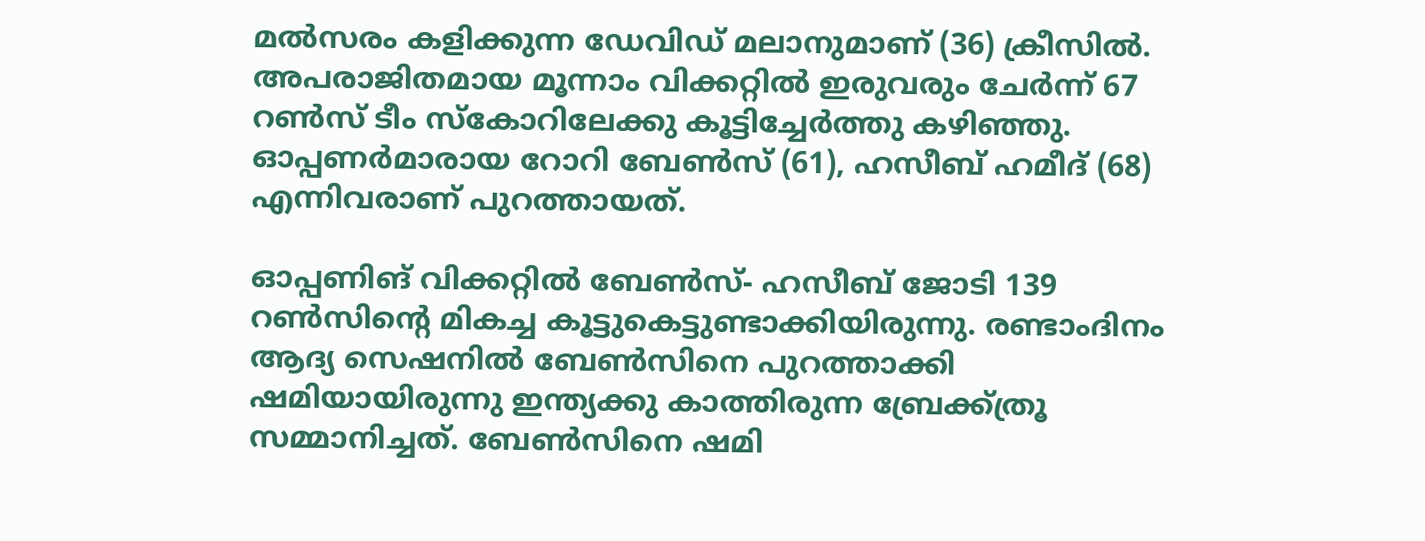മല്‍സരം കളിക്കുന്ന ഡേവിഡ് മലാനുമാണ് (36) ക്രീസില്‍. അപരാജിതമായ മൂന്നാം വിക്കറ്റില്‍ ഇരുവരും ചേര്‍ന്ന് 67 റണ്‍സ് ടീം സ്‌കോറിലേക്കു കൂട്ടിച്ചേര്‍ത്തു കഴിഞ്ഞു. ഓപ്പണര്‍മാരായ റോറി ബേണ്‍സ് (61), ഹസീബ് ഹമീദ് (68) എന്നിവരാണ് പുറത്തായത്.

ഓപ്പണിങ് വിക്കറ്റില്‍ ബേണ്‍സ്- ഹസീബ് ജോടി 139 റണ്‍സിന്റെ മികച്ച കൂട്ടുകെട്ടുണ്ടാക്കിയിരുന്നു. രണ്ടാംദിനം ആദ്യ സെഷനില്‍ ബേണ്‍സിനെ പുറത്താക്കി ഷമിയായിരുന്നു ഇന്ത്യക്കു കാത്തിരുന്ന ബ്രേക്ക്ത്രൂ സമ്മാനിച്ചത്. ബേണ്‍സിനെ ഷമി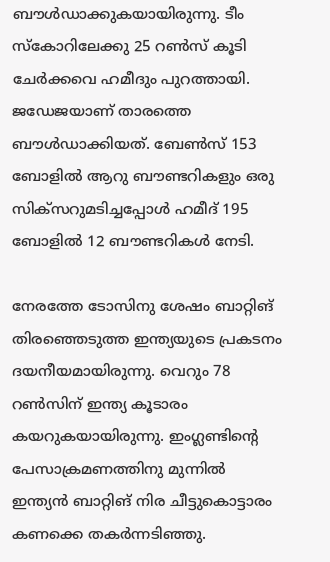ബൗള്‍ഡാക്കുകയായിരുന്നു. ടീം സ്‌കോറിലേക്കു 25 റണ്‍സ് കൂടി ചേര്‍ക്കവെ ഹമീദും പുറത്തായി. ജഡേജയാണ് താരത്തെ ബൗള്‍ഡാക്കിയത്. ബേണ്‍സ് 153 ബോളില്‍ ആറു ബൗണ്ടറികളും ഒരു സിക്‌സറുമടിച്ചപ്പോള്‍ ഹമീദ് 195 ബോളില്‍ 12 ബൗണ്ടറികള്‍ നേടി.

നേരത്തേ ടോസിനു ശേഷം ബാറ്റിങ് തിരഞ്ഞെടുത്ത ഇന്ത്യയുടെ പ്രകടനം ദയനീയമായിരുന്നു. വെറും 78 റണ്‍സിന് ഇന്ത്യ കൂടാരം കയറുകയായിരുന്നു. ഇംഗ്ലണ്ടിന്റെ പേസാക്രമണത്തിനു മുന്നില്‍ ഇന്ത്യന്‍ ബാറ്റിങ് നിര ചീട്ടുകൊട്ടാരം കണക്കെ തകര്‍ന്നടിഞ്ഞു.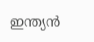ഇന്ത്യന്‍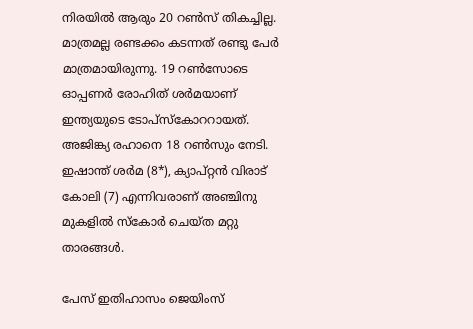നിരയില്‍ ആരും 20 റണ്‍സ് തികച്ചില്ല. മാത്രമല്ല രണ്ടക്കം കടന്നത് രണ്ടു പേര്‍ മാത്രമായിരുന്നു. 19 റണ്‍സോടെ ഓപ്പണര്‍ രോഹിത് ശര്‍മയാണ് ഇന്ത്യയുടെ ടോപ്‌സ്‌കോററായത്. അജിങ്ക്യ രഹാനെ 18 റണ്‍സും നേടി. ഇഷാന്ത് ശര്‍മ (8*), ക്യാപ്റ്റന്‍ വിരാട് കോലി (7) എന്നിവരാണ് അഞ്ചിനു മുകളില്‍ സ്‌കോര്‍ ചെയ്ത മറ്റു താരങ്ങള്‍.

പേസ് ഇതിഹാസം ജെയിംസ്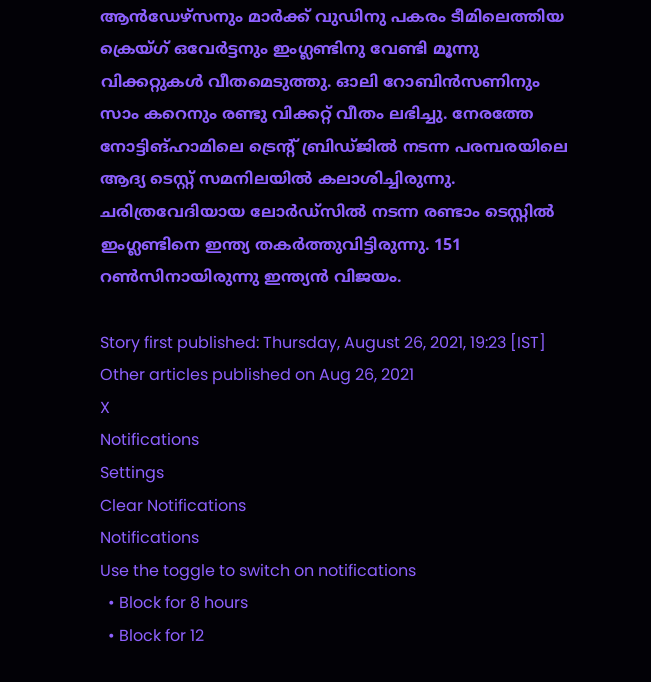ആന്‍ഡേഴ്‌സനും മാര്‍ക്ക് വുഡിനു പകരം ടീമിലെത്തിയ ക്രെയ്ഗ് ഒവേര്‍ട്ടനും ഇംഗ്ലണ്ടിനു വേണ്ടി മൂന്നു വിക്കറ്റുകള്‍ വീതമെടുത്തു. ഓലി റോബിന്‍സണിനും സാം കറെനും രണ്ടു വിക്കറ്റ് വീതം ലഭിച്ചു. നേരത്തേ നോട്ടിങ്ഹാമിലെ ട്രെന്റ് ബ്രിഡ്ജില്‍ നടന്ന പരമ്പരയിലെ ആദ്യ ടെസ്റ്റ് സമനിലയില്‍ കലാശിച്ചിരുന്നു. ചരിത്രവേദിയായ ലോര്‍ഡ്‌സില്‍ നടന്ന രണ്ടാം ടെസ്റ്റില്‍ ഇംഗ്ലണ്ടിനെ ഇന്ത്യ തകര്‍ത്തുവിട്ടിരുന്നു. 151 റണ്‍സിനായിരുന്നു ഇന്ത്യന്‍ വിജയം.

Story first published: Thursday, August 26, 2021, 19:23 [IST]
Other articles published on Aug 26, 2021
X
Notifications
Settings
Clear Notifications
Notifications
Use the toggle to switch on notifications
  • Block for 8 hours
  • Block for 12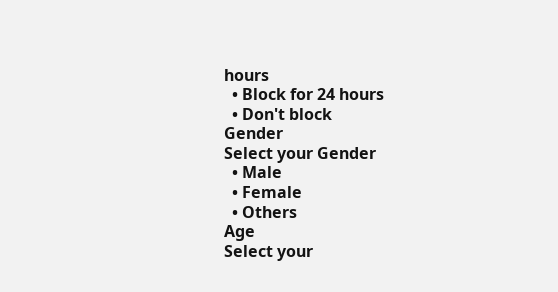hours
  • Block for 24 hours
  • Don't block
Gender
Select your Gender
  • Male
  • Female
  • Others
Age
Select your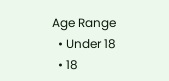Age Range
  • Under 18
  • 18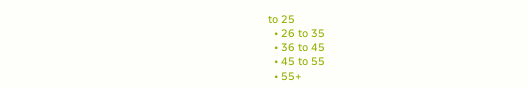to 25
  • 26 to 35
  • 36 to 45
  • 45 to 55
  • 55+